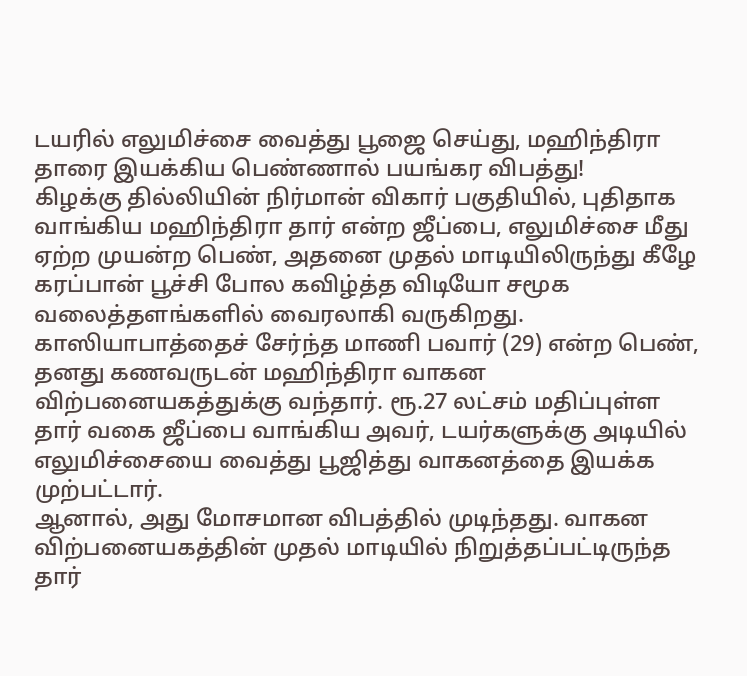டயரில் எலுமிச்சை வைத்து பூஜை செய்து, மஹிந்திரா தாரை இயக்கிய பெண்ணால் பயங்கர விபத்து!
கிழக்கு தில்லியின் நிர்மான் விகார் பகுதியில், புதிதாக வாங்கிய மஹிந்திரா தார் என்ற ஜீப்பை, எலுமிச்சை மீது ஏற்ற முயன்ற பெண், அதனை முதல் மாடியிலிருந்து கீழே கரப்பான் பூச்சி போல கவிழ்த்த விடியோ சமூக வலைத்தளங்களில் வைரலாகி வருகிறது.
காஸியாபாத்தைச் சேர்ந்த மாணி பவார் (29) என்ற பெண், தனது கணவருடன் மஹிந்திரா வாகன விற்பனையகத்துக்கு வந்தார். ரூ.27 லட்சம் மதிப்புள்ள தார் வகை ஜீப்பை வாங்கிய அவர், டயர்களுக்கு அடியில் எலுமிச்சையை வைத்து பூஜித்து வாகனத்தை இயக்க முற்பட்டார்.
ஆனால், அது மோசமான விபத்தில் முடிந்தது. வாகன விற்பனையகத்தின் முதல் மாடியில் நிறுத்தப்பட்டிருந்த தார்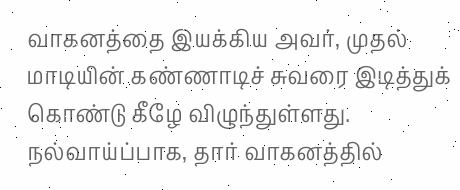வாகனத்தை இயக்கிய அவர், முதல் மாடியின் கண்ணாடிச் சுவரை இடித்துக் கொண்டு கீழே விழுந்துள்ளது.
நல்வாய்ப்பாக, தார் வாகனத்தில்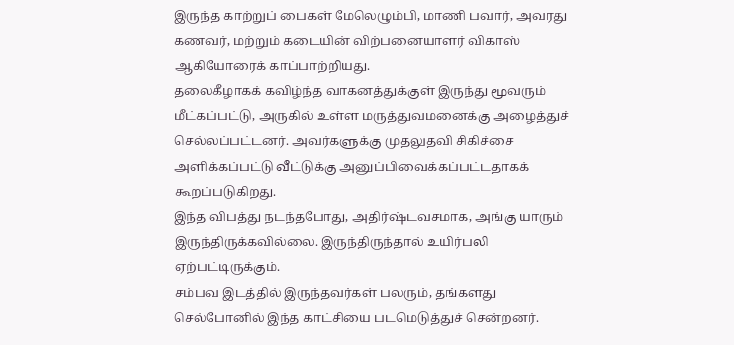இருந்த காற்றுப் பைகள் மேலெழும்பி, மாணி பவார், அவரது கணவர், மற்றும் கடையின் விற்பனையாளர் விகாஸ் ஆகியோரைக் காப்பாற்றியது.
தலைகீழாகக் கவிழ்ந்த வாகனத்துக்குள் இருந்து மூவரும் மீட்கப்பட்டு, அருகில் உள்ள மருத்துவமனைக்கு அழைத்துச் செல்லப்பட்டனர். அவர்களுக்கு முதலுதவி சிகிச்சை அளிக்கப்பட்டு வீட்டுக்கு அனுப்பிவைக்கப்பட்டதாகக் கூறப்படுகிறது.
இந்த விபத்து நடந்தபோது, அதிர்ஷ்டவசமாக, அங்கு யாரும் இருந்திருக்கவில்லை. இருந்திருந்தால் உயிர்பலி ஏற்பட்டிருக்கும்.
சம்பவ இடத்தில் இருந்தவர்கள் பலரும், தங்களது செல்போனில் இந்த காட்சியை படமெடுத்துச் சென்றனர்.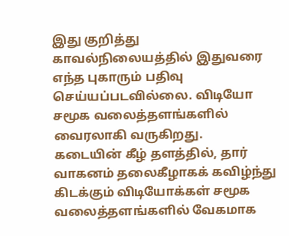இது குறித்து காவல்நிலையத்தில் இதுவரை எந்த புகாரும் பதிவு செய்யப்படவில்லை. விடியோ சமூக வலைத்தளங்களில் வைரலாகி வருகிறது.
கடையின் கீழ் தளத்தில், தார் வாகனம் தலைகீழாகக் கவிழ்ந்து கிடக்கும் விடியோக்கள் சமூக வலைத்தளங்களில் வேகமாக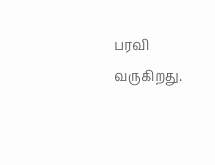பரவி வருகிறது.